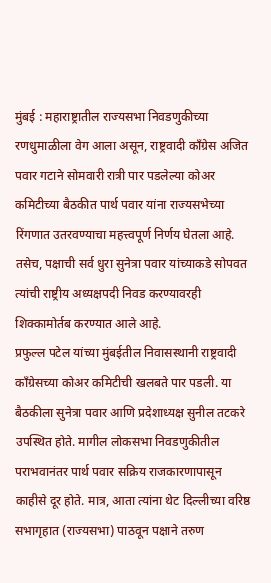मुंबई : महाराष्ट्रातील राज्यसभा निवडणुकीच्या रणधुमाळीला वेग आला असून, राष्ट्रवादी काँग्रेस अजित पवार गटाने सोमवारी रात्री पार पडलेल्या कोअर कमिटीच्या बैठकीत पार्थ पवार यांना राज्यसभेच्या रिंगणात उतरवण्याचा महत्त्वपूर्ण निर्णय घेतला आहे. तसेच, पक्षाची सर्व धुरा सुनेत्रा पवार यांच्याकडे सोपवत त्यांची राष्ट्रीय अध्यक्षपदी निवड करण्यावरही शिक्कामोर्तब करण्यात आले आहे.
प्रफुल्ल पटेल यांच्या मुंबईतील निवासस्थानी राष्ट्रवादी काँग्रेसच्या कोअर कमिटीची खलबते पार पडली. या बैठकीला सुनेत्रा पवार आणि प्रदेशाध्यक्ष सुनील तटकरे उपस्थित होते. मागील लोकसभा निवडणुकीतील पराभवानंतर पार्थ पवार सक्रिय राजकारणापासून काहीसे दूर होते. मात्र, आता त्यांना थेट दिल्लीच्या वरिष्ठ सभागृहात (राज्यसभा) पाठवून पक्षाने तरुण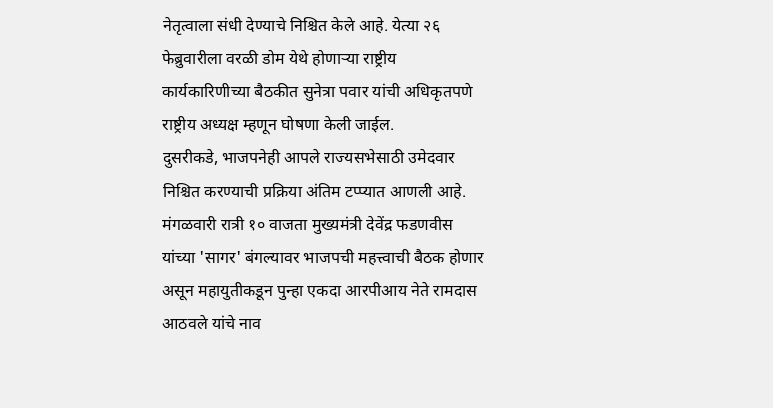नेतृत्वाला संधी देण्याचे निश्चित केले आहे. येत्या २६ फेब्रुवारीला वरळी डोम येथे होणाऱ्या राष्ट्रीय कार्यकारिणीच्या बैठकीत सुनेत्रा पवार यांची अधिकृतपणे राष्ट्रीय अध्यक्ष म्हणून घोषणा केली जाईल.
दुसरीकडे, भाजपनेही आपले राज्यसभेसाठी उमेदवार निश्चित करण्याची प्रक्रिया अंतिम टप्प्यात आणली आहे. मंगळवारी रात्री १० वाजता मुख्यमंत्री देवेंद्र फडणवीस यांच्या 'सागर' बंगल्यावर भाजपची महत्त्वाची बैठक होणार असून महायुतीकडून पुन्हा एकदा आरपीआय नेते रामदास आठवले यांचे नाव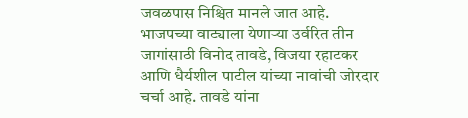जवळपास निश्चित मानले जात आहे.
भाजपच्या वाट्याला येणाऱ्या उर्वरित तीन जागांसाठी विनोद तावडे, विजया रहाटकर आणि धैर्यशील पाटील यांच्या नावांची जोरदार चर्चा आहे. तावडे यांना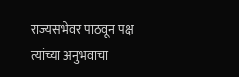राज्यसभेवर पाठवून पक्ष त्यांच्या अनुभवाचा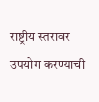राष्ट्रीय स्तरावर उपयोग करण्याची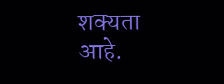शक्यता आहे.